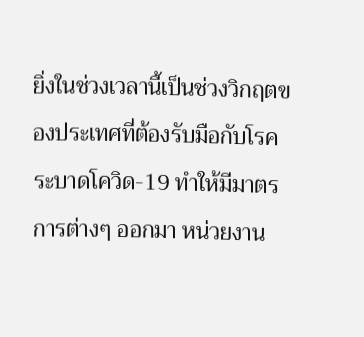ยิ่งในช่วงเวลานี้เป็นช่วงวิกฤตของประเทศที่ต้องรับมือกับโรคระบาดโควิด-19 ทำให้มีมาตรการต่างๆ ออกมา หน่วยงาน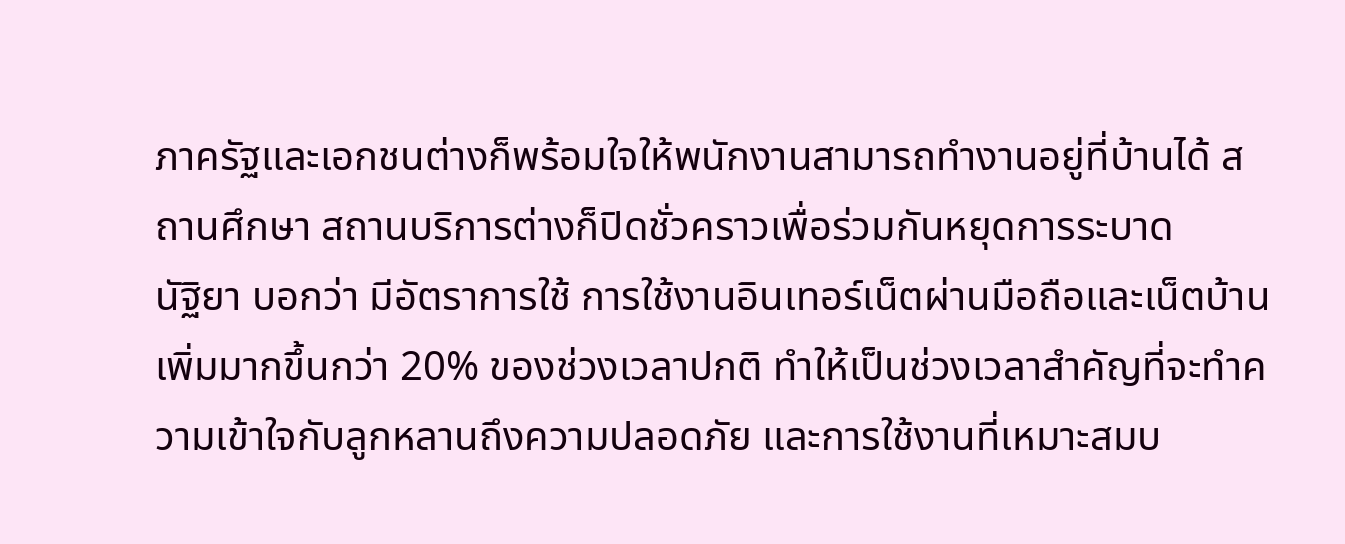ภาครัฐและเอกชนต่างก็พร้อมใจให้พนักงานสามารถทำงานอยู่ที่บ้านได้ สถานศึกษา สถานบริการต่างก็ปิดชั่วคราวเพื่อร่วมกันหยุดการระบาด
นัฐิยา บอกว่า มีอัตราการใช้ การใช้งานอินเทอร์เน็ตผ่านมือถือและเน็ตบ้านเพิ่มมากขึ้นกว่า 20% ของช่วงเวลาปกติ ทำให้เป็นช่วงเวลาสำคัญที่จะทำความเข้าใจกับลูกหลานถึงความปลอดภัย และการใช้งานที่เหมาะสมบ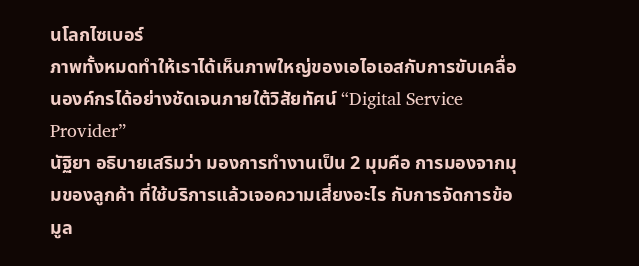นโลกไซเบอร์
ภาพทั้งหมดทำให้เราได้เห็นภาพใหญ่ของเอไอเอสกับการขับเคลื่อนองค์กรได้อย่างชัดเจนภายใต้วิสัยทัศน์ “Digital Service Provider”
นัฐิยา อธิบายเสริมว่า มองการทำงานเป็น 2 มุมคือ การมองจากมุมของลูกค้า ที่ใช้บริการแล้วเจอความเสี่ยงอะไร กับการจัดการข้อมูล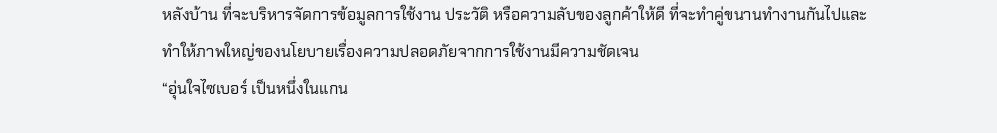หลังบ้าน ที่จะบริหารจัดการข้อมูลการใช้งาน ประวัติ หรือความลับของลูกค้าให้ดี ที่จะทำคู่ขนานทำงานกันไปและทำให้ภาพใหญ่ของนโยบายเรื่องความปลอดภัยจากการใช้งานมีความชัดเจน
“อุ่นใจไซเบอร์ เป็นหนึ่งในแกน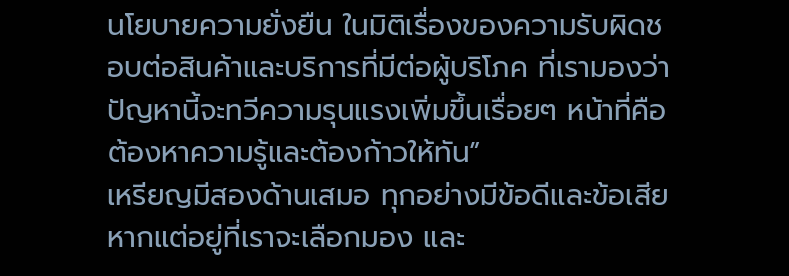นโยบายความยั่งยืน ในมิติเรื่องของความรับผิดชอบต่อสินค้าและบริการที่มีต่อผู้บริโภค ที่เรามองว่าปัญหานี้จะทวีความรุนแรงเพิ่มขึ้นเรื่อยๆ หน้าที่คือต้องหาความรู้และต้องก้าวให้ทัน”
เหรียญมีสองด้านเสมอ ทุกอย่างมีข้อดีและข้อเสีย หากแต่อยู่ที่เราจะเลือกมอง และ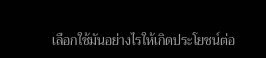เลือกใช้มันอย่างไรให้เกิดประโยชน์ต่อ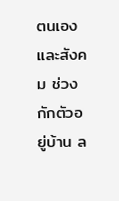ตนเองและสังคม ช่วงกักตัวอยู่บ้าน ล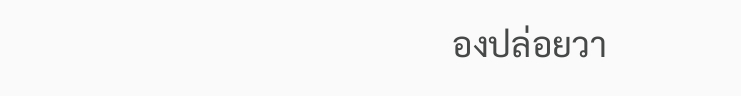องปล่อยวา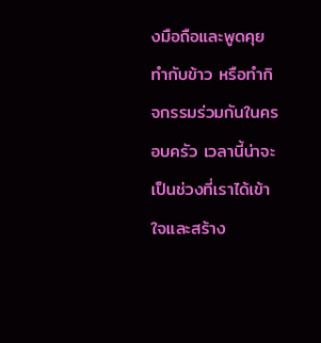งมือถือและพูดคุย ทำกับข้าว หรือทำกิจกรรมร่วมกันในครอบครัว เวลานี้น่าจะเป็นช่วงที่เราได้เข้าใจและสร้าง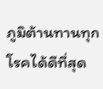ภูมิต้านทานทุกโรคได้ดีที่สุด